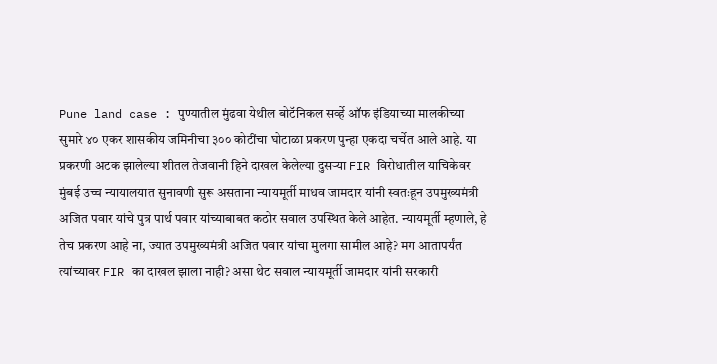Pune land case : पुण्यातील मुंढवा येथील बोटॅनिकल सर्व्हे ऑफ इंडियाच्या मालकीच्या सुमारे ४० एकर शासकीय जमिनीचा ३०० कोटींचा घोटाळा प्रकरण पुन्हा एकदा चर्चेत आले आहे. या प्रकरणी अटक झालेल्या शीतल तेजवानी हिने दाखल केलेल्या दुसऱ्या FIR विरोधातील याचिकेवर मुंबई उच्च न्यायालयात सुनावणी सुरू असताना न्यायमूर्ती माधव जामदार यांनी स्वतःहून उपमुख्यमंत्री अजित पवार यांचे पुत्र पार्थ पवार यांच्याबाबत कठोर सवाल उपस्थित केले आहेत. न्यायमूर्ती म्हणाले, हे तेच प्रकरण आहे ना, ज्यात उपमुख्यमंत्री अजित पवार यांचा मुलगा सामील आहे? मग आतापर्यंत त्यांच्यावर FIR का दाखल झाला नाही? असा थेट सवाल न्यायमूर्ती जामदार यांनी सरकारी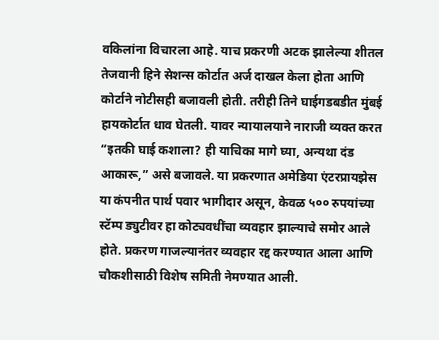वकिलांना विचारला आहे. याच प्रकरणी अटक झालेल्या शीतल तेजवानी हिने सेशन्स कोर्टात अर्ज दाखल केला होता आणि कोर्टाने नोटीसही बजावली होती. तरीही तिने घाईगडबडीत मुंबई हायकोर्टात धाव घेतली. यावर न्यायालयाने नाराजी व्यक्त करत “इतकी घाई कशाला? ही याचिका मागे घ्या, अन्यथा दंड आकारू,” असे बजावले. या प्रकरणात अमेडिया एंटरप्रायझेस या कंपनीत पार्थ पवार भागीदार असून, केवळ ५०० रुपयांच्या स्टॅम्प ड्युटीवर हा कोट्यवधींचा व्यवहार झाल्याचे समोर आले होते. प्रकरण गाजल्यानंतर व्यवहार रद्द करण्यात आला आणि चौकशीसाठी विशेष समिती नेमण्यात आली.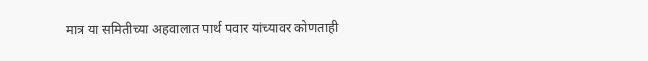मात्र या समितीच्या अहवालात पार्थ पवार यांच्यावर कोणताही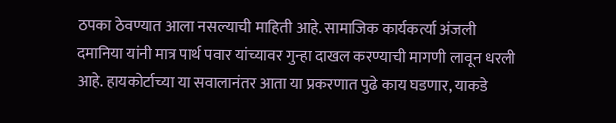ठपका ठेवण्यात आला नसल्याची माहिती आहे. सामाजिक कार्यकर्त्या अंजली दमानिया यांनी मात्र पार्थ पवार यांच्यावर गुन्हा दाखल करण्याची मागणी लावून धरली आहे. हायकोर्टाच्या या सवालानंतर आता या प्रकरणात पुढे काय घडणार, याकडे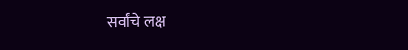सर्वांचे लक्ष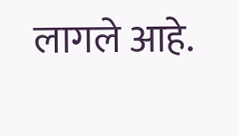लागले आहे.